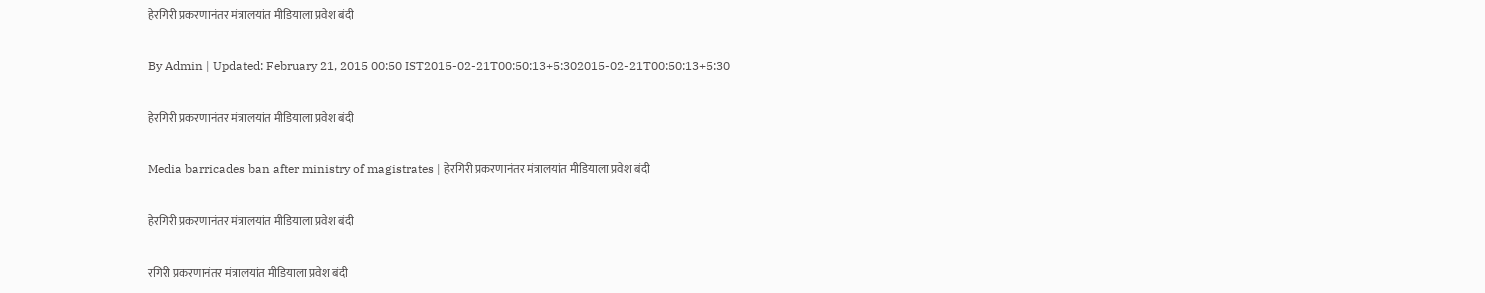हेरगिरी प्रकरणानंतर मंत्रालयांत मीडियाला प्रवेश बंदी

By Admin | Updated: February 21, 2015 00:50 IST2015-02-21T00:50:13+5:302015-02-21T00:50:13+5:30

हेरगिरी प्रकरणानंतर मंत्रालयांत मीडियाला प्रवेश बंदी

Media barricades ban after ministry of magistrates | हेरगिरी प्रकरणानंतर मंत्रालयांत मीडियाला प्रवेश बंदी

हेरगिरी प्रकरणानंतर मंत्रालयांत मीडियाला प्रवेश बंदी

रगिरी प्रकरणानंतर मंत्रालयांत मीडियाला प्रवेश बंदी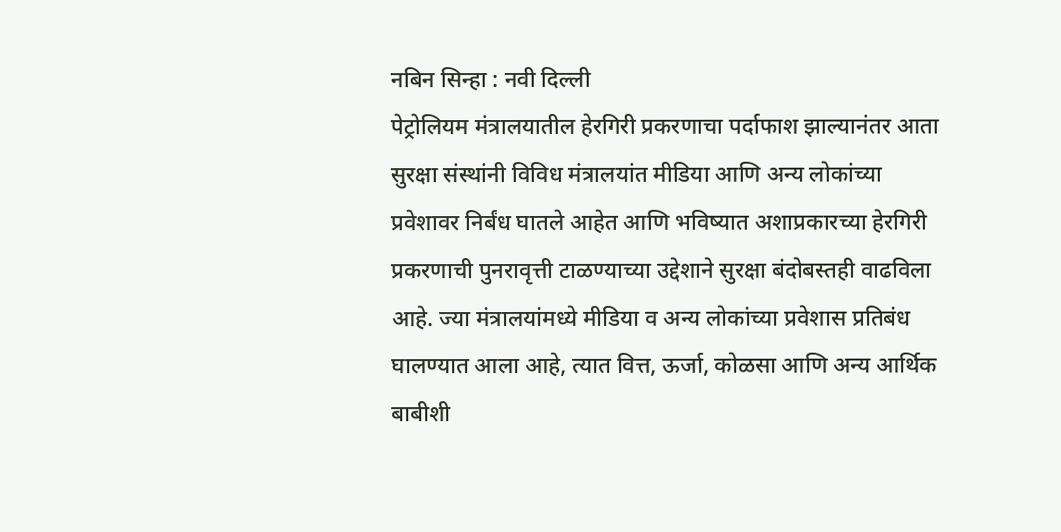नबिन सिन्हा : नवी दिल्ली
पेट्रोलियम मंत्रालयातील हेरगिरी प्रकरणाचा पर्दाफाश झाल्यानंतर आता सुरक्षा संस्थांनी विविध मंत्रालयांत मीडिया आणि अन्य लोकांच्या प्रवेशावर निर्बंध घातले आहेत आणि भविष्यात अशाप्रकारच्या हेरगिरी प्रकरणाची पुनरावृत्ती टाळण्याच्या उद्देशाने सुरक्षा बंदोबस्तही वाढविला आहे. ज्या मंत्रालयांमध्ये मीडिया व अन्य लोकांच्या प्रवेशास प्रतिबंध घालण्यात आला आहे, त्यात वित्त, ऊर्जा, कोळसा आणि अन्य आर्थिक बाबीशी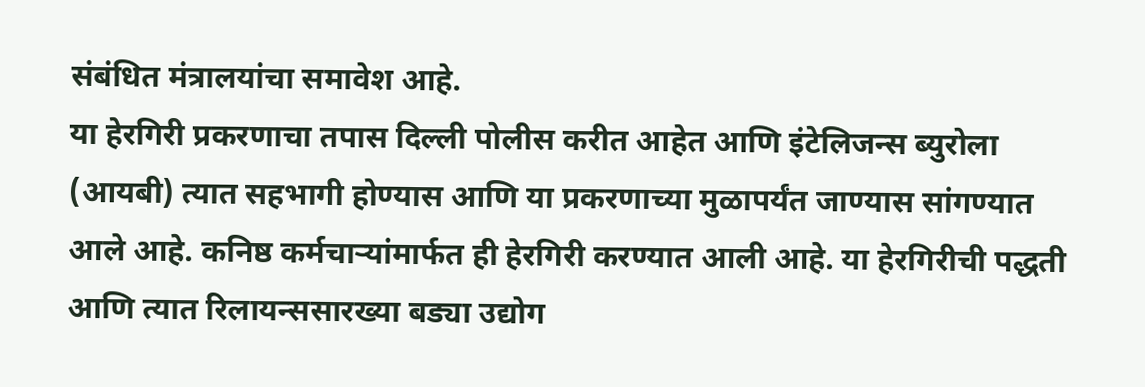संबंधित मंत्रालयांचा समावेश आहे.
या हेरगिरी प्रकरणाचा तपास दिल्ली पोलीस करीत आहेत आणि इंटेलिजन्स ब्युरोला (आयबी) त्यात सहभागी होण्यास आणि या प्रकरणाच्या मुळापर्यंत जाण्यास सांगण्यात आले आहे. कनिष्ठ कर्मचाऱ्यांमार्फत ही हेरगिरी करण्यात आली आहे. या हेरगिरीची पद्धती आणि त्यात रिलायन्ससारख्या बड्या उद्योग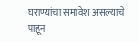घराण्यांचा समावेश असल्याचे पाहून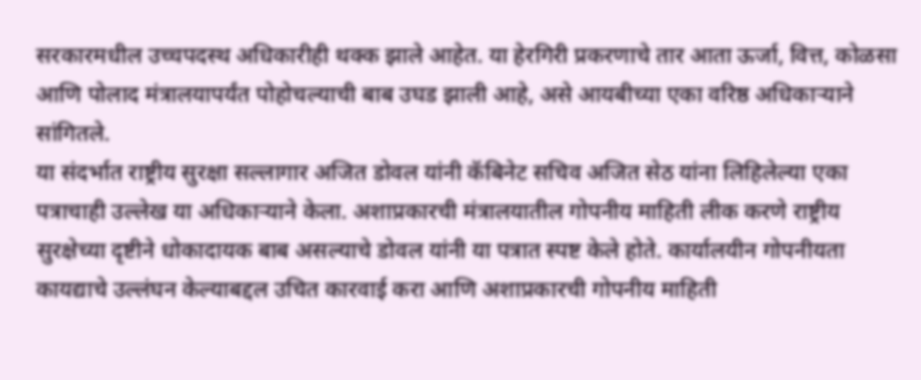सरकारमधील उच्चपदस्थ अधिकारीही थक्क झाले आहेत. या हेरगिरी प्रकरणाचे तार आता ऊर्जा, वित्त, कोळसा आणि पोलाद मंत्रालयापर्यंत पोहोचल्याची बाब उघड झाली आहे, असे आयबीच्या एका वरिष्ठ अधिकाऱ्याने सांगितले.
या संदर्भात राष्ट्रीय सुरक्षा सल्लागार अजित डोवल यांनी कॅबिनेट सचिव अजित सेठ यांना लिहिलेल्या एका पत्राचाही उल्लेख या अधिकाऱ्याने केला. अशाप्रकारची मंत्रालयातील गोपनीय माहिती लीक करणे राष्ट्रीय सुरक्षेच्या दृष्टीने धोकादायक बाब असल्याचे डोवल यांनी या पत्रात स्पष्ट केले होते. कार्यालयीन गोपनीयता कायद्याचे उल्लंघन केल्याबद्दल उचित कारवाई करा आणि अशाप्रकारची गोपनीय माहिती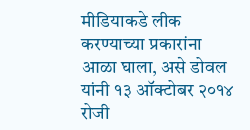मीडियाकडे लीक करण्याच्या प्रकारांना आळा घाला, असे डोवल यांनी १३ ऑक्टोबर २०१४ रोजी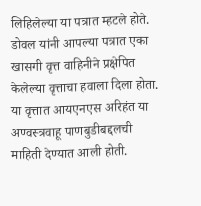लिहिलेल्या या पत्रात म्हटले होते. डोवल यांनी आपल्या पत्रात एका खासगी वृत्त वाहिनीने प्रक्षेपित केलेल्या वृत्ताचा हवाला दिला होता. या वृत्तात आयएनएस अरिहंत या अण्वस्त्रवाहू पाणबुडीबद्दलची माहिती देण्यात आली होती.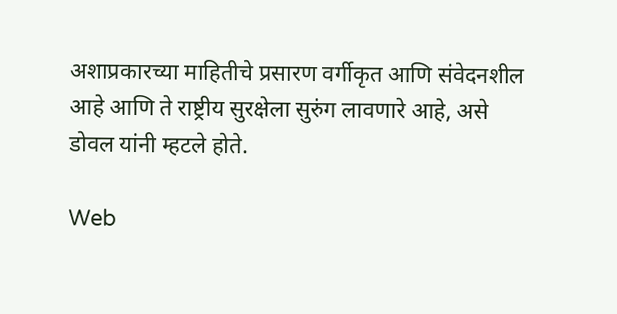अशाप्रकारच्या माहितीचे प्रसारण वर्गीकृत आणि संवेदनशील आहे आणि ते राष्ट्रीय सुरक्षेला सुरुंग लावणारे आहे, असे डोवल यांनी म्हटले होते.

Web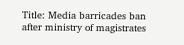Title: Media barricades ban after ministry of magistrates